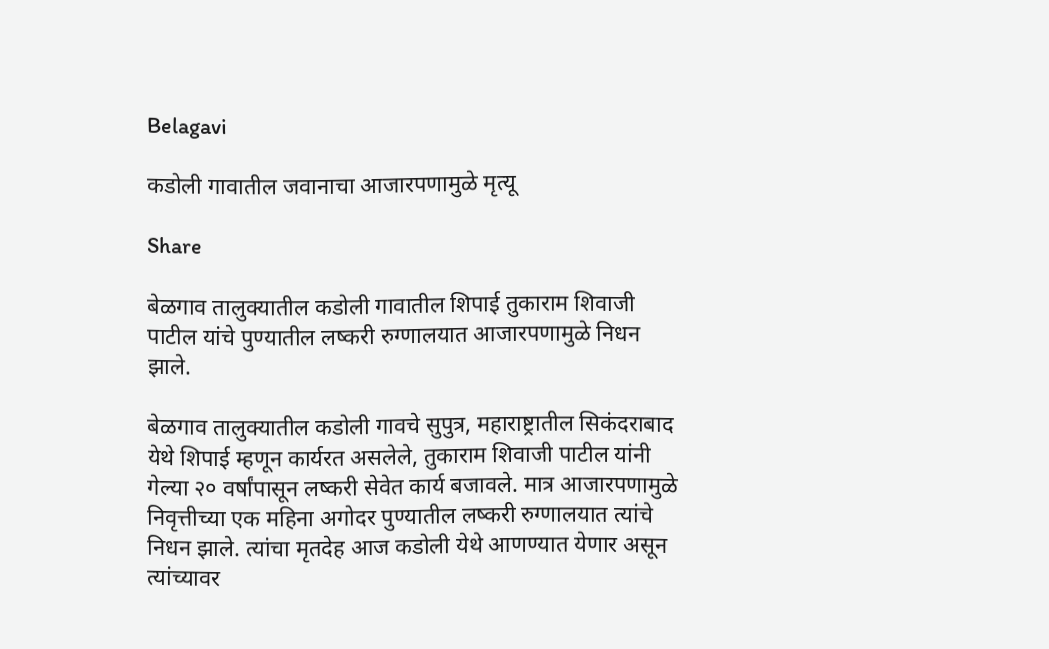Belagavi

कडोली गावातील जवानाचा आजारपणामुळे मृत्यू

Share

बेळगाव तालुक्यातील कडोली गावातील शिपाई तुकाराम शिवाजी पाटील यांचे पुण्यातील लष्करी रुग्णालयात आजारपणामुळे निधन झाले.

बेळगाव तालुक्यातील कडोली गावचे सुपुत्र, महाराष्ट्रातील सिकंदराबाद येथे शिपाई म्हणून कार्यरत असलेले, तुकाराम शिवाजी पाटील यांनी गेल्या २० वर्षांपासून लष्करी सेवेत कार्य बजावले. मात्र आजारपणामुळे निवृत्तीच्या एक महिना अगोदर पुण्यातील लष्करी रुग्णालयात त्यांचे निधन झाले. त्यांचा मृतदेह आज कडोली येथे आणण्यात येणार असून त्यांच्यावर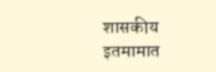शासकीय इतमामात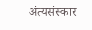अंत्यसंस्कार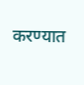करण्यात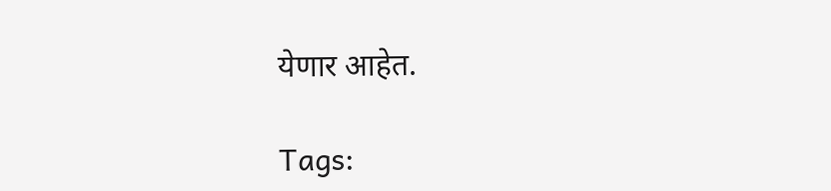येणार आहेत.

Tags: